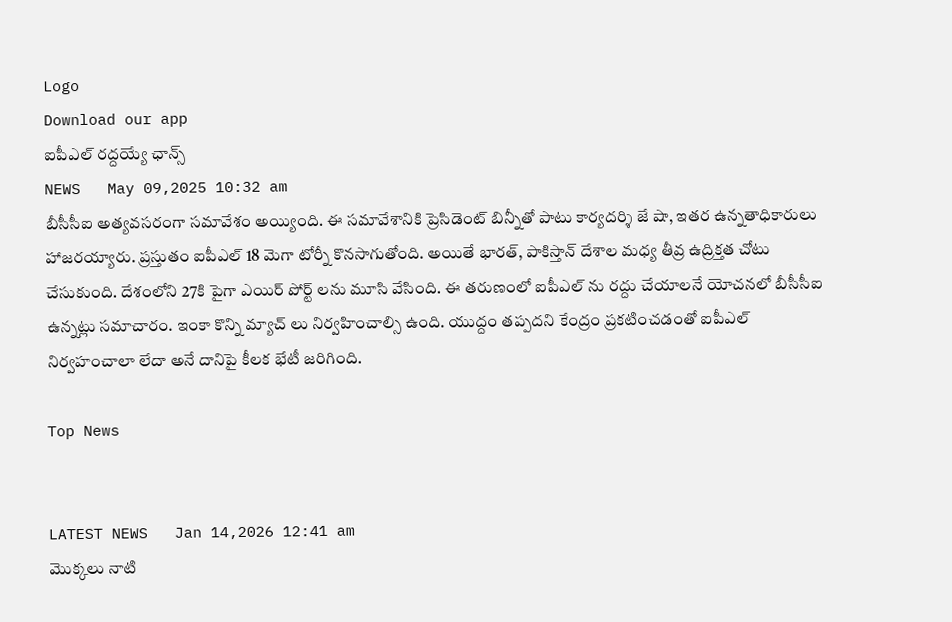Logo
Download our app
ఐపీఎల్ ర‌ద్ద‌య్యే ఛాన్స్
NEWS   May 09,2025 10:32 am
బీసీసీఐ అత్య‌వ‌స‌రంగా స‌మావేశం అయ్యింది. ఈ స‌మావేశానికి ప్రెసిడెంట్ బిన్నీతో పాటు కార్య‌ద‌ర్శి జే షా, ఇత‌ర ఉన్న‌తాధికారులు హాజ‌ర‌య్యారు. ప్ర‌స్తుతం ఐపీఎల్ 18 మెగా టోర్నీ కొన‌సాగుతోంది. అయితే భార‌త్, పాకిస్తాన్ దేశాల మ‌ధ్య తీవ్ర ఉద్రిక్త‌త చోటు చేసుకుంది. దేశంలోని 27కి పైగా ఎయిర్ పోర్ట్ ల‌ను మూసి వేసింది. ఈ త‌రుణంలో ఐపీఎల్ ను ర‌ద్దు చేయాల‌నే యోచ‌న‌లో బీసీసీఐ ఉన్న‌ట్లు స‌మాచారం. ఇంకా కొన్ని మ్యాచ్ లు నిర్వ‌హించాల్సి ఉంది. యుద్దం తప్ప‌ద‌ని కేంద్రం ప్ర‌క‌టించ‌డంతో ఐపీఎల్ నిర్వ‌హంచాలా లేదా అనే దానిపై కీల‌క భేటీ జ‌రిగింది.

Top News


LATEST NEWS   Jan 14,2026 12:41 am
మొక్కలు నాటి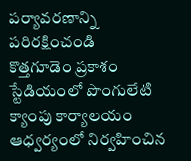పర్యావరణాన్ని పరిరక్షించండి
కొత్తగూడెం ప్రకాశం స్టేడియంలో పొంగులేటి క్యాంపు కార్యాలయం ఆధ్వర్యంలో నిర్వహించిన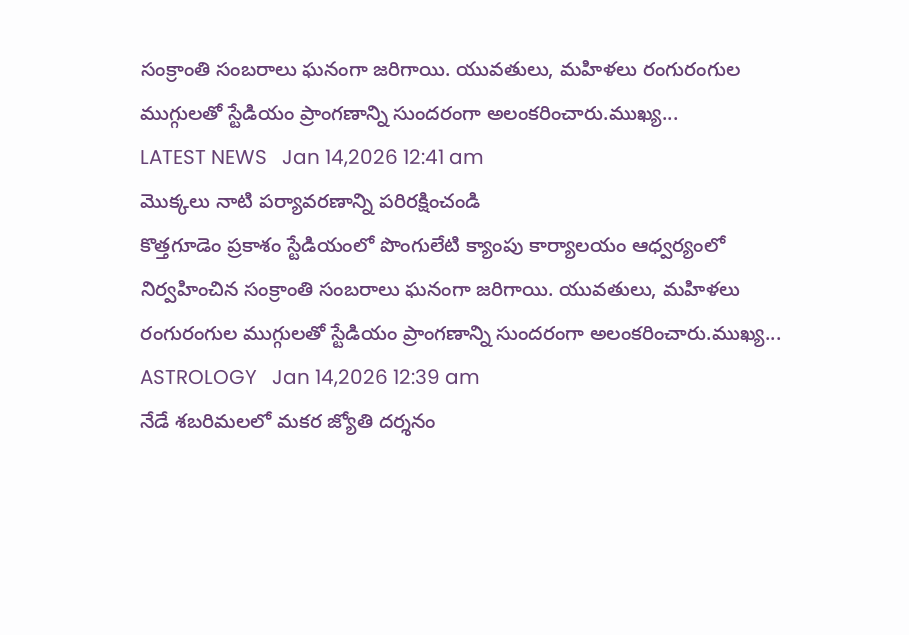సంక్రాంతి సంబరాలు ఘనంగా జరిగాయి. యువతులు, మహిళలు రంగురంగుల ముగ్గులతో స్టేడియం ప్రాంగణాన్ని సుందరంగా అలంకరించారు.ముఖ్య...
LATEST NEWS   Jan 14,2026 12:41 am
మొక్కలు నాటి పర్యావరణాన్ని పరిరక్షించండి
కొత్తగూడెం ప్రకాశం స్టేడియంలో పొంగులేటి క్యాంపు కార్యాలయం ఆధ్వర్యంలో నిర్వహించిన సంక్రాంతి సంబరాలు ఘనంగా జరిగాయి. యువతులు, మహిళలు రంగురంగుల ముగ్గులతో స్టేడియం ప్రాంగణాన్ని సుందరంగా అలంకరించారు.ముఖ్య...
ASTROLOGY   Jan 14,2026 12:39 am
నేడే శబరిమలలో మకర జ్యోతి దర్శనం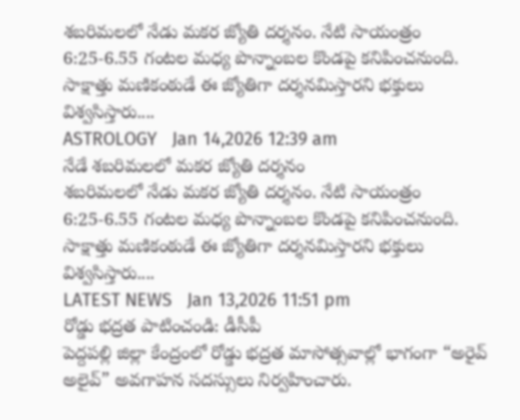శబరిమలలో నేడు మకర జ్యోతి దర్శనం. నేటి సాయంత్రం 6:25-6.55 గంటల మధ్య పొన్నాంబల కొండపై కనిపించనుంది. సాక్షాత్తు మణికంఠుడే ఈ జ్యోతిగా దర్శనమిస్తారని భక్తులు విశ్వసిస్తారు....
ASTROLOGY   Jan 14,2026 12:39 am
నేడే శబరిమలలో మకర జ్యోతి దర్శనం
శబరిమలలో నేడు మకర జ్యోతి దర్శనం. నేటి సాయంత్రం 6:25-6.55 గంటల మధ్య పొన్నాంబల కొండపై కనిపించనుంది. సాక్షాత్తు మణికంఠుడే ఈ జ్యోతిగా దర్శనమిస్తారని భక్తులు విశ్వసిస్తారు....
LATEST NEWS   Jan 13,2026 11:51 pm
రోడ్డు భద్రత పాటించండి: డీసీపీ
పెద్దపల్లి జిల్లా కేంద్రంలో రోడ్డు భద్రత మాసోత్సవాల్లో భాగంగా “అరైవ్ అలైవ్” అవగాహన సదస్సులు నిర్వహించారు.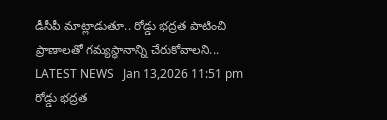డీసీపీ మాట్లాడుతూ.. రోడ్డు భద్రత పాటించి ప్రాణాలతో గమ్యస్థానాన్ని చేరుకోవాలని...
LATEST NEWS   Jan 13,2026 11:51 pm
రోడ్డు భద్రత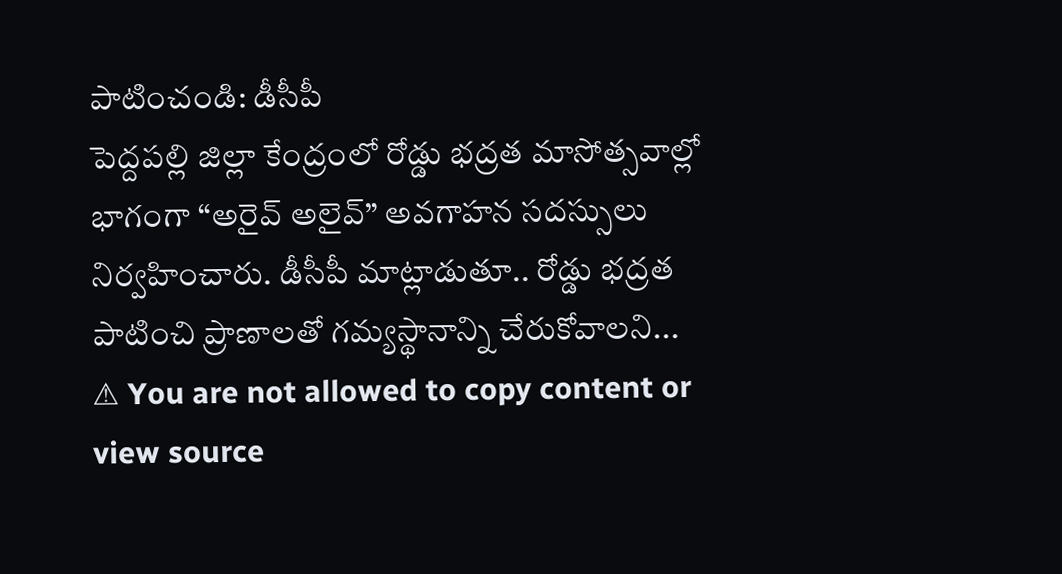పాటించండి: డీసీపీ
పెద్దపల్లి జిల్లా కేంద్రంలో రోడ్డు భద్రత మాసోత్సవాల్లో భాగంగా “అరైవ్ అలైవ్” అవగాహన సదస్సులు నిర్వహించారు. డీసీపీ మాట్లాడుతూ.. రోడ్డు భద్రత పాటించి ప్రాణాలతో గమ్యస్థానాన్ని చేరుకోవాలని...
⚠ You are not allowed to copy content or view source